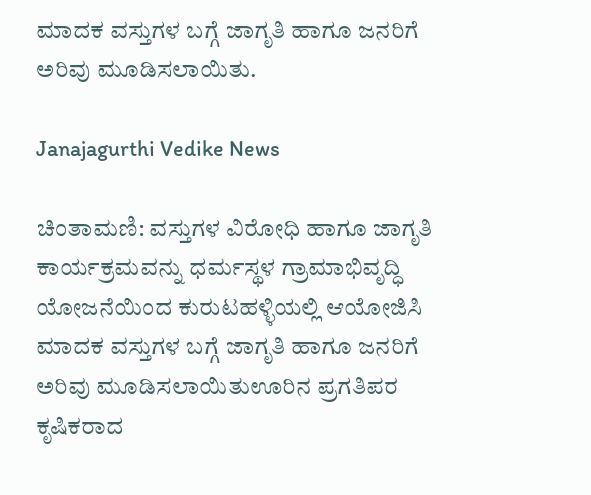ಮಾದಕ ವಸ್ತುಗಳ ಬಗ್ಗೆ ಜಾಗೃತಿ ಹಾಗೂ ಜನರಿಗೆ ಅರಿವು ಮೂಡಿಸಲಾಯಿತು.

Janajagurthi Vedike News

ಚಿಂತಾಮಣಿ: ವಸ್ತುಗಳ ವಿರೋಧಿ ಹಾಗೂ ಜಾಗೃತಿ ಕಾರ್ಯಕ್ರಮವನ್ನು ಧರ್ಮಸ್ಥಳ ಗ್ರಾಮಾಭಿವೃದ್ಧಿ ಯೋಜನೆಯಿಂದ ಕುರುಟಹಳ್ಳಿಯಲ್ಲಿ ಆಯೋಜಿಸಿ ಮಾದಕ ವಸ್ತುಗಳ ಬಗ್ಗೆ ಜಾಗೃತಿ ಹಾಗೂ ಜನರಿಗೆ ಅರಿವು ಮೂಡಿಸಲಾಯಿತುಊರಿನ ಪ್ರಗತಿಪರ ಕೃಷಿಕರಾದ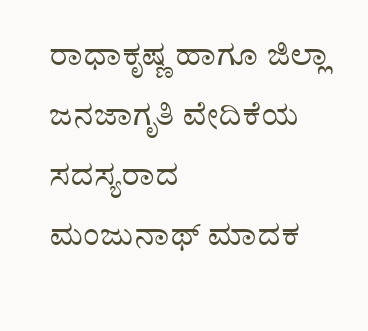ರಾಧಾಕೃಷ್ಣ ಹಾಗೂ ಜಿಲ್ಲಾ ಜನಜಾಗೃತಿ ವೇದಿಕೆಯ ಸದಸ್ಯರಾದ ಮಂಜುನಾಥ್ ಮಾದಕ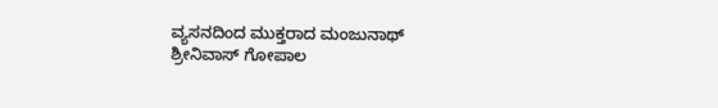ವ್ಯಸನದಿಂದ ಮುಕ್ತರಾದ ಮಂಜುನಾಥ್ ಶ್ರೀನಿವಾಸ್ ಗೋಪಾಲ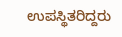ಉಪಸ್ಥಿತರಿದ್ದರು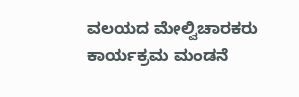ವಲಯದ ಮೇಲ್ವಿಚಾರಕರು ಕಾರ್ಯಕ್ರಮ ಮಂಡನೆ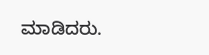ಮಾಡಿದರು.